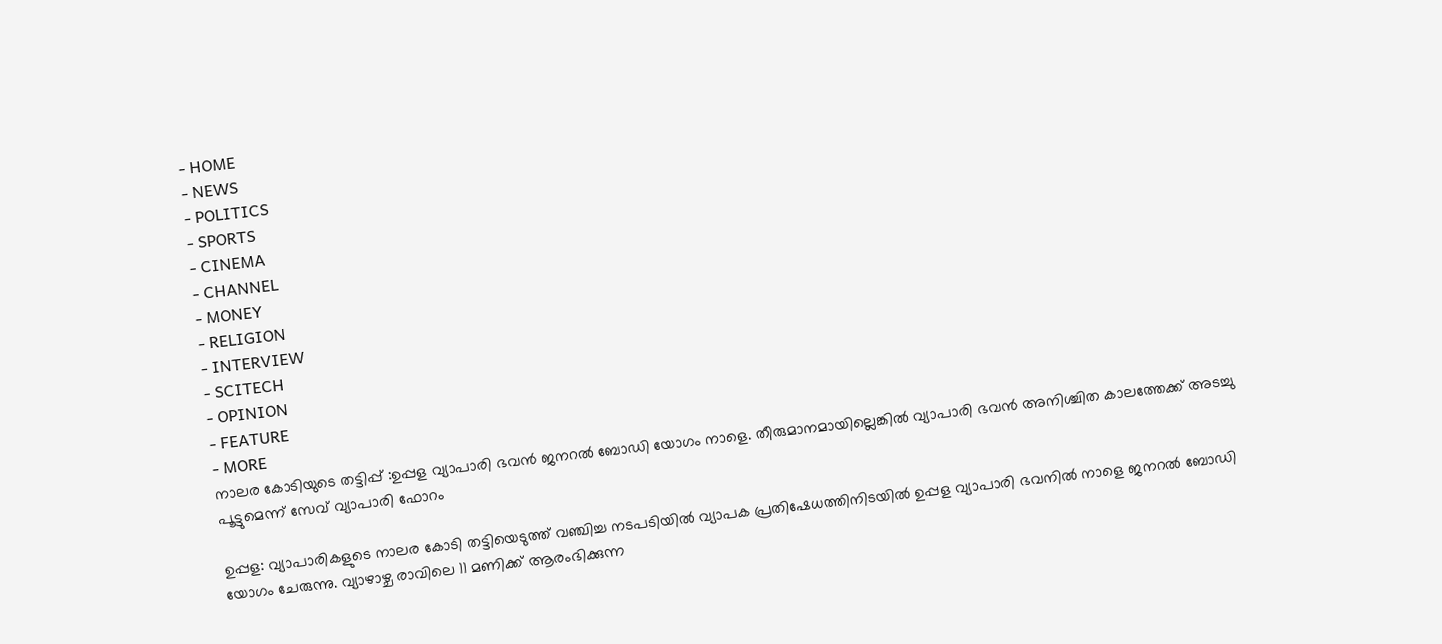- HOME
- NEWS
- POLITICS
- SPORTS
- CINEMA
- CHANNEL
- MONEY
- RELIGION
- INTERVIEW
- SCITECH
- OPINION
- FEATURE
- MORE
നാലര കോടിയുടെ തട്ടിപ്പ് :ഉപ്പള വ്യാപാരി ഭവൻ ജനറൽ ബോഡി യോഗം നാളെ. തീരുമാനമായില്ലെങ്കിൽ വ്യാപാരി ഭവൻ അനിശ്ചിത കാലത്തേക്ക് അടച്ചു പൂട്ടുമെന്ന് സേവ് വ്യാപാരി ഫോറം

ഉപ്പള: വ്യാപാരികളുടെ നാലര കോടി തട്ടിയെടുത്ത് വഞ്ചിച്ച നടപടിയിൽ വ്യാപക പ്രതിഷേധത്തിനിടയിൽ ഉപ്പള വ്യാപാരി ഭവനിൽ നാളെ ജനറൽ ബോഡി യോഗം ചേരുന്നു. വ്യാഴാഴ്ച രാവിലെ 11 മണിക്ക് ആരംഭിക്കുന്ന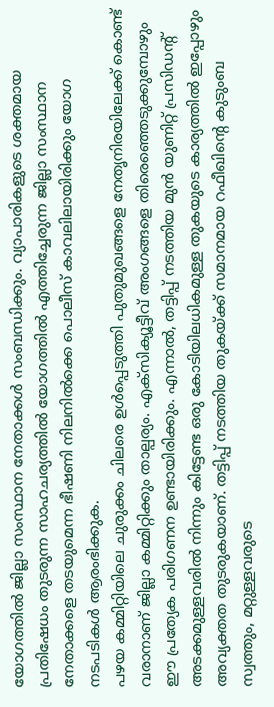യോഗത്തിൽ ജില്ലാ സംസ്ഥാന നേതാക്കൾ സംബന്ധിക്കും. വ്യാപാരികളുടെ ശക്തമായ പ്രതിഷേധം തുടരുന്ന സാഹചര്യത്തിൽ യോഗത്തിൽ എത്തിച്ചേരുന്ന ജില്ലാ സംസ്ഥാന നേതാക്കളെ തടയുമെന്ന ഭീഷണി നിലനിൽക്കെ പൊലീസ് കാവലിലായിരിക്കും യോഗ നടപടികൾ ആരംഭിക്കുക.
പഴയ കമ്മിറ്റിയിലെ ചുരുക്കം ചിലരെ ഉൾപ്പെടുത്തി പുതുമുഖങ്ങളെ നേതൃനിരയിലേക്ക് കൊണ്ട് വരാനാണ് ജില്ലാ കമ്മിറ്റിക്കും താല്പര്യം. എക്സിക്യൂട്ടീവ് അംഗങ്ങളെ തിരെഞ്ഞെടുക്കുമ്പോഴും ഈ പ്രത്യേക പരിഗണന ഉണ്ടായിരിക്കും. എന്നാൽ, തട്ടിപ്പ് നടത്തിയ മുൻ യുണിറ്റ് പ്രസിഡന്റ് അടക്കമുള്ളവരിൽ നിന്നും കിട്ടേണ്ട ഒരു കോടിയിലധികമുള്ള തുകയുടെ കാര്യത്തിൽ ഇപ്പോഴും അവ്യക്തത തുടരുകയാണ്. തട്ടിപ്പ് നടത്തിയ തുകയ്ക്ക് സമാനമായ റഫീഖിന്റെ കുടുംബ സ്വത്തും, മറ്റുള്ളവരുടെ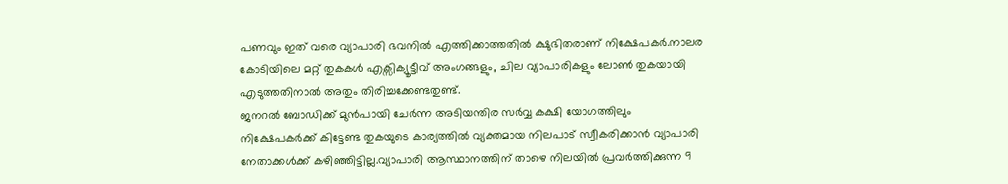പണവും ഇത് വരെ വ്യാപാരി ഭവനിൽ എത്തിക്കാത്തതിൽ ക്ഷുഭിതരാണ് നിക്ഷേപകർ.നാലര കോടിയിലെ മറ്റ് തുകകൾ എക്സിക്യൂട്ടീവ് അംഗങ്ങളും, ചില വ്യാപാരികളും ലോൺ തുകയായി എടുത്തതിനാൽ അതും തിരിച്ചക്കേണ്ടതുണ്ട്.
ജനറൽ ബോഡിക്ക് മുൻപായി ചേർന്ന അടിയന്തിര സർവ്വ കക്ഷി യോഗത്തിലും നിക്ഷേപകർക്ക് കിട്ടേണ്ട തുകയുടെ കാര്യത്തിൽ വ്യക്തമായ നിലപാട് സ്വീകരിക്കാൻ വ്യാപാരി നേതാക്കൾക്ക് കഴിഞ്ഞിട്ടില്ല.വ്യാപാരി ആസ്ഥാനത്തിന് താഴെ നിലയിൽ പ്രവർത്തിക്കുന്ന 9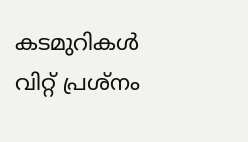കടമുറികൾ വിറ്റ് പ്രശ്നം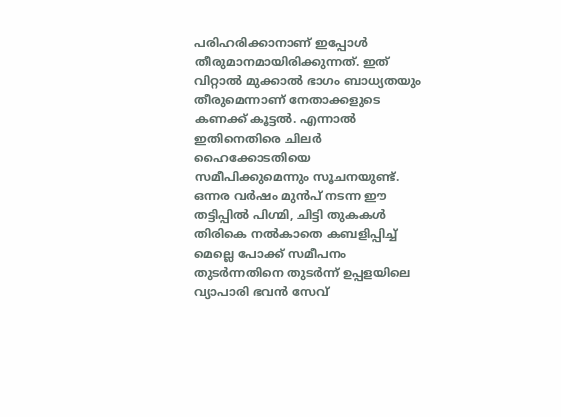പരിഹരിക്കാനാണ് ഇപ്പോൾ തീരുമാനമായിരിക്കുന്നത്. ഇത് വിറ്റാൽ മുക്കാൽ ഭാഗം ബാധ്യതയും തീരുമെന്നാണ് നേതാക്കളുടെ കണക്ക് കൂട്ടൽ. എന്നാൽ ഇതിനെതിരെ ചിലർ ഹൈക്കോടതിയെ സമീപിക്കുമെന്നും സൂചനയുണ്ട്.
ഒന്നര വർഷം മുൻപ് നടന്ന ഈ തട്ടിപ്പിൽ പിഗ്മി, ചിട്ടി തുകകൾ തിരികെ നൽകാതെ കബളിപ്പിച്ച് മെല്ലെ പോക്ക് സമീപനം തുടർന്നതിനെ തുടർന്ന് ഉപ്പളയിലെ വ്യാപാരി ഭവൻ സേവ്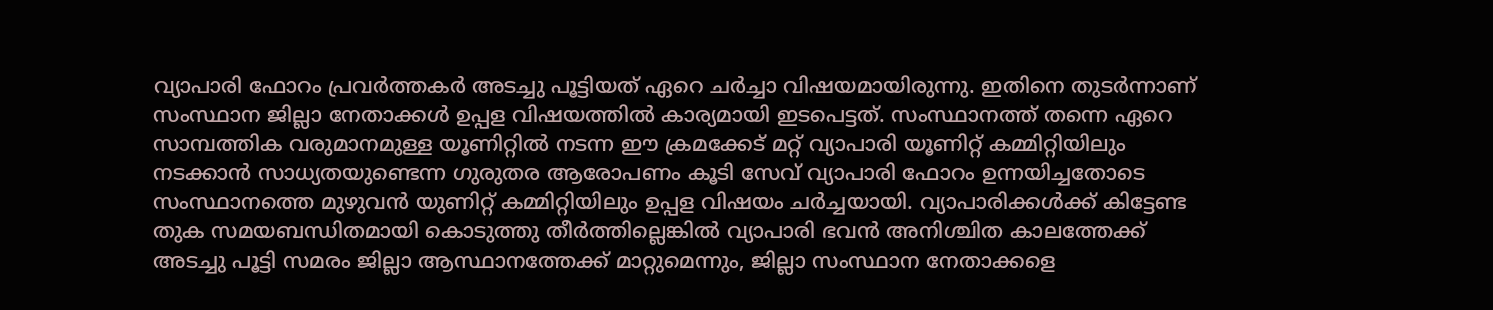വ്യാപാരി ഫോറം പ്രവർത്തകർ അടച്ചു പൂട്ടിയത് ഏറെ ചർച്ചാ വിഷയമായിരുന്നു. ഇതിനെ തുടർന്നാണ് സംസ്ഥാന ജില്ലാ നേതാക്കൾ ഉപ്പള വിഷയത്തിൽ കാര്യമായി ഇടപെട്ടത്. സംസ്ഥാനത്ത് തന്നെ ഏറെ സാമ്പത്തിക വരുമാനമുള്ള യൂണിറ്റിൽ നടന്ന ഈ ക്രമക്കേട് മറ്റ് വ്യാപാരി യൂണിറ്റ് കമ്മിറ്റിയിലും നടക്കാൻ സാധ്യതയുണ്ടെന്ന ഗുരുതര ആരോപണം കൂടി സേവ് വ്യാപാരി ഫോറം ഉന്നയിച്ചതോടെ സംസ്ഥാനത്തെ മുഴുവൻ യുണിറ്റ് കമ്മിറ്റിയിലും ഉപ്പള വിഷയം ചർച്ചയായി. വ്യാപാരിക്കൾക്ക് കിട്ടേണ്ട തുക സമയബന്ധിതമായി കൊടുത്തു തീർത്തില്ലെങ്കിൽ വ്യാപാരി ഭവൻ അനിശ്ചിത കാലത്തേക്ക് അടച്ചു പൂട്ടി സമരം ജില്ലാ ആസ്ഥാനത്തേക്ക് മാറ്റുമെന്നും, ജില്ലാ സംസ്ഥാന നേതാക്കളെ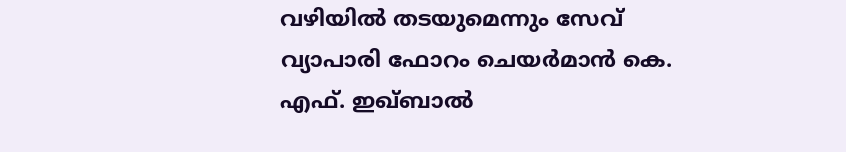വഴിയിൽ തടയുമെന്നും സേവ് വ്യാപാരി ഫോറം ചെയർമാൻ കെ. എഫ്. ഇഖ്ബാൽ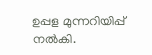ഉപ്പള മുന്നറിയിപ്പ് നൽകി.